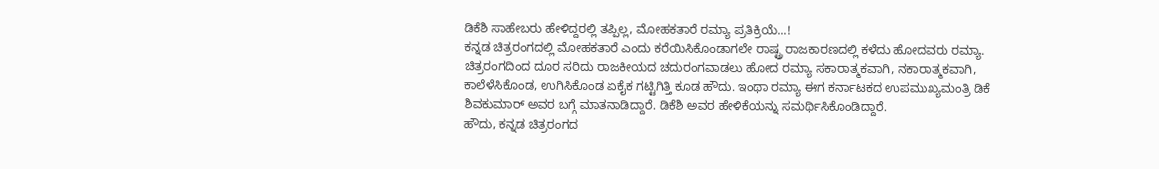ಡಿಕೆಶಿ ಸಾಹೇಬರು ಹೇಳಿದ್ದರಲ್ಲಿ ತಪ್ಪಿಲ್ಲ, ಮೋಹಕತಾರೆ ರಮ್ಯಾ ಪ್ರತಿಕ್ರಿಯೆ...!
ಕನ್ನಡ ಚಿತ್ರರಂಗದಲ್ಲಿ ಮೋಹಕತಾರೆ ಎಂದು ಕರೆಯಿಸಿಕೊಂಡಾಗಲೇ ರಾಷ್ಟ್ರ ರಾಜಕಾರಣದಲ್ಲಿ ಕಳೆದು ಹೋದವರು ರಮ್ಯಾ. ಚಿತ್ರರಂಗದಿಂದ ದೂರ ಸರಿದು ರಾಜಕೀಯದ ಚದುರಂಗವಾಡಲು ಹೋದ ರಮ್ಯಾ ಸಕಾರಾತ್ಮಕವಾಗಿ, ನಕಾರಾತ್ಮಕವಾಗಿ, ಕಾಲೆಳೆಸಿಕೊಂಡ, ಉಗಿಸಿಕೊಂಡ ಏಕೈಕ ಗಟ್ಟಿಗಿತ್ತಿ ಕೂಡ ಹೌದು. ಇಂಥಾ ರಮ್ಯಾ ಈಗ ಕರ್ನಾಟಕದ ಉಪಮುಖ್ಯಮಂತ್ರಿ ಡಿಕೆ ಶಿವಕುಮಾರ್ ಅವರ ಬಗ್ಗೆ ಮಾತನಾಡಿದ್ದಾರೆ. ಡಿಕೆಶಿ ಅವರ ಹೇಳಿಕೆಯನ್ನು ಸಮರ್ಥಿಸಿಕೊಂಡಿದ್ದಾರೆ.
ಹೌದು, ಕನ್ನಡ ಚಿತ್ರರಂಗದ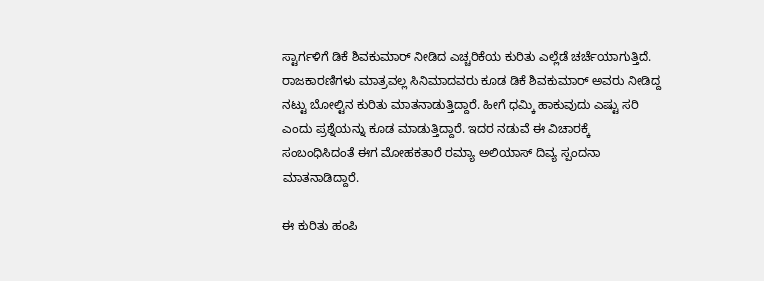ಸ್ಟಾರ್ಗಳಿಗೆ ಡಿಕೆ ಶಿವಕುಮಾರ್ ನೀಡಿದ ಎಚ್ಚರಿಕೆಯ ಕುರಿತು ಎಲ್ಲೆಡೆ ಚರ್ಚೆಯಾಗುತ್ತಿದೆ. ರಾಜಕಾರಣಿಗಳು ಮಾತ್ರವಲ್ಲ ಸಿನಿಮಾದವರು ಕೂಡ ಡಿಕೆ ಶಿವಕುಮಾರ್ ಅವರು ನೀಡಿದ್ದ ನಟ್ಟು ಬೋಲ್ಟಿನ ಕುರಿತು ಮಾತನಾಡುತ್ತಿದ್ದಾರೆ. ಹೀಗೆ ಧಮ್ಕಿ ಹಾಕುವುದು ಎಷ್ಟು ಸರಿ ಎಂದು ಪ್ರಶ್ನೆಯನ್ನು ಕೂಡ ಮಾಡುತ್ತಿದ್ದಾರೆ. ಇದರ ನಡುವೆ ಈ ವಿಚಾರಕ್ಕೆ ಸಂಬಂಧಿಸಿದಂತೆ ಈಗ ಮೋಹಕತಾರೆ ರಮ್ಯಾ ಅಲಿಯಾಸ್ ದಿವ್ಯ ಸ್ಪಂದನಾ ಮಾತನಾಡಿದ್ದಾರೆ.

ಈ ಕುರಿತು ಹಂಪಿ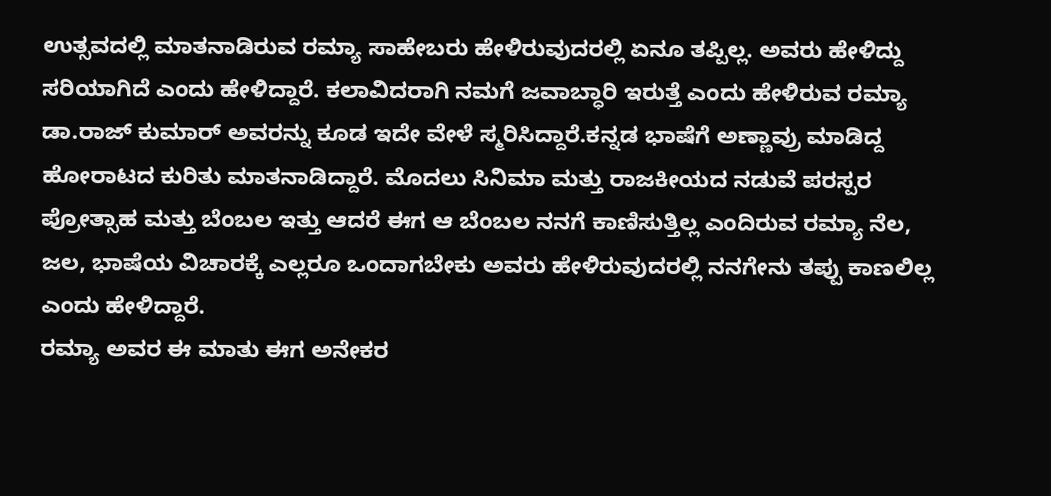ಉತ್ಸವದಲ್ಲಿ ಮಾತನಾಡಿರುವ ರಮ್ಯಾ ಸಾಹೇಬರು ಹೇಳಿರುವುದರಲ್ಲಿ ಏನೂ ತಪ್ಪಿಲ್ಲ. ಅವರು ಹೇಳಿದ್ದು ಸರಿಯಾಗಿದೆ ಎಂದು ಹೇಳಿದ್ದಾರೆ. ಕಲಾವಿದರಾಗಿ ನಮಗೆ ಜವಾಬ್ಧಾರಿ ಇರುತ್ತೆ ಎಂದು ಹೇಳಿರುವ ರಮ್ಯಾ ಡಾ.ರಾಜ್ ಕುಮಾರ್ ಅವರನ್ನು ಕೂಡ ಇದೇ ವೇಳೆ ಸ್ಮರಿಸಿದ್ದಾರೆ.ಕನ್ನಡ ಭಾಷೆಗೆ ಅಣ್ಣಾವ್ರು ಮಾಡಿದ್ದ ಹೋರಾಟದ ಕುರಿತು ಮಾತನಾಡಿದ್ದಾರೆ. ಮೊದಲು ಸಿನಿಮಾ ಮತ್ತು ರಾಜಕೀಯದ ನಡುವೆ ಪರಸ್ಪರ ಪ್ರೋತ್ಸಾಹ ಮತ್ತು ಬೆಂಬಲ ಇತ್ತು ಆದರೆ ಈಗ ಆ ಬೆಂಬಲ ನನಗೆ ಕಾಣಿಸುತ್ತಿಲ್ಲ ಎಂದಿರುವ ರಮ್ಯಾ ನೆಲ, ಜಲ, ಭಾಷೆಯ ವಿಚಾರಕ್ಕೆ ಎಲ್ಲರೂ ಒಂದಾಗಬೇಕು ಅವರು ಹೇಳಿರುವುದರಲ್ಲಿ ನನಗೇನು ತಪ್ಪು ಕಾಣಲಿಲ್ಲ ಎಂದು ಹೇಳಿದ್ದಾರೆ.
ರಮ್ಯಾ ಅವರ ಈ ಮಾತು ಈಗ ಅನೇಕರ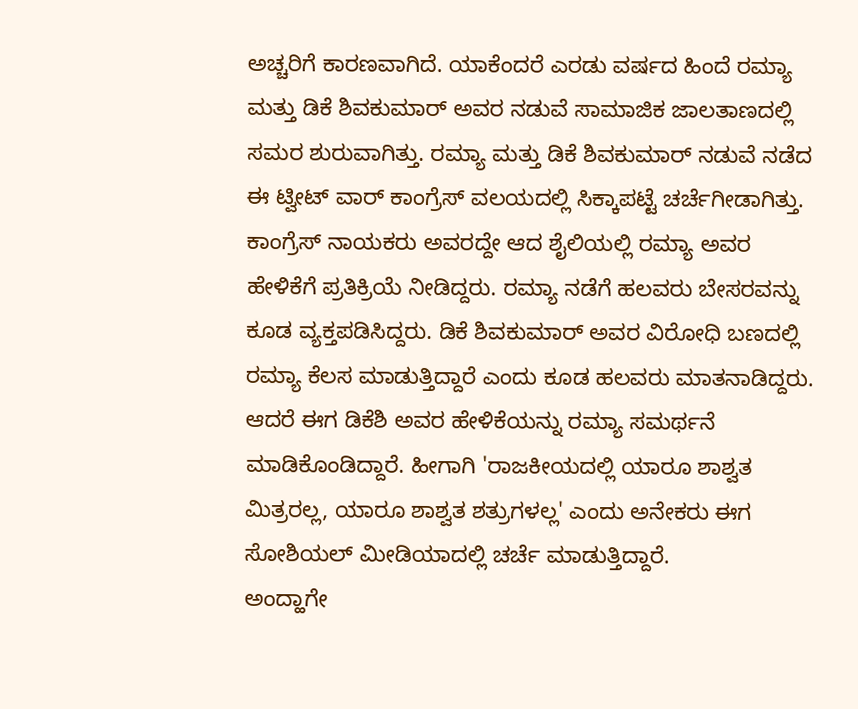ಅಚ್ಚರಿಗೆ ಕಾರಣವಾಗಿದೆ. ಯಾಕೆಂದರೆ ಎರಡು ವರ್ಷದ ಹಿಂದೆ ರಮ್ಯಾ ಮತ್ತು ಡಿಕೆ ಶಿವಕುಮಾರ್ ಅವರ ನಡುವೆ ಸಾಮಾಜಿಕ ಜಾಲತಾಣದಲ್ಲಿ ಸಮರ ಶುರುವಾಗಿತ್ತು. ರಮ್ಯಾ ಮತ್ತು ಡಿಕೆ ಶಿವಕುಮಾರ್ ನಡುವೆ ನಡೆದ ಈ ಟ್ವೀಟ್ ವಾರ್ ಕಾಂಗ್ರೆಸ್ ವಲಯದಲ್ಲಿ ಸಿಕ್ಕಾಪಟ್ಟೆ ಚರ್ಚೆಗೀಡಾಗಿತ್ತು. ಕಾಂಗ್ರೆಸ್ ನಾಯಕರು ಅವರದ್ದೇ ಆದ ಶೈಲಿಯಲ್ಲಿ ರಮ್ಯಾ ಅವರ ಹೇಳಿಕೆಗೆ ಪ್ರತಿಕ್ರಿಯೆ ನೀಡಿದ್ದರು. ರಮ್ಯಾ ನಡೆಗೆ ಹಲವರು ಬೇಸರವನ್ನು ಕೂಡ ವ್ಯಕ್ತಪಡಿಸಿದ್ದರು. ಡಿಕೆ ಶಿವಕುಮಾರ್ ಅವರ ವಿರೋಧಿ ಬಣದಲ್ಲಿ ರಮ್ಯಾ ಕೆಲಸ ಮಾಡುತ್ತಿದ್ದಾರೆ ಎಂದು ಕೂಡ ಹಲವರು ಮಾತನಾಡಿದ್ದರು. ಆದರೆ ಈಗ ಡಿಕೆಶಿ ಅವರ ಹೇಳಿಕೆಯನ್ನು ರಮ್ಯಾ ಸಮರ್ಥನೆ ಮಾಡಿಕೊಂಡಿದ್ದಾರೆ. ಹೀಗಾಗಿ 'ರಾಜಕೀಯದಲ್ಲಿ ಯಾರೂ ಶಾಶ್ವತ ಮಿತ್ರರಲ್ಲ, ಯಾರೂ ಶಾಶ್ವತ ಶತ್ರುಗಳಲ್ಲ' ಎಂದು ಅನೇಕರು ಈಗ ಸೋಶಿಯಲ್ ಮೀಡಿಯಾದಲ್ಲಿ ಚರ್ಚೆ ಮಾಡುತ್ತಿದ್ದಾರೆ.
ಅಂದ್ಹಾಗೇ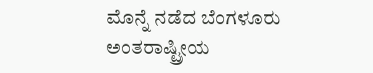ಮೊನ್ನೆ ನಡೆದ ಬೆಂಗಳೂರು ಅಂತರಾಷ್ಟ್ರೀಯ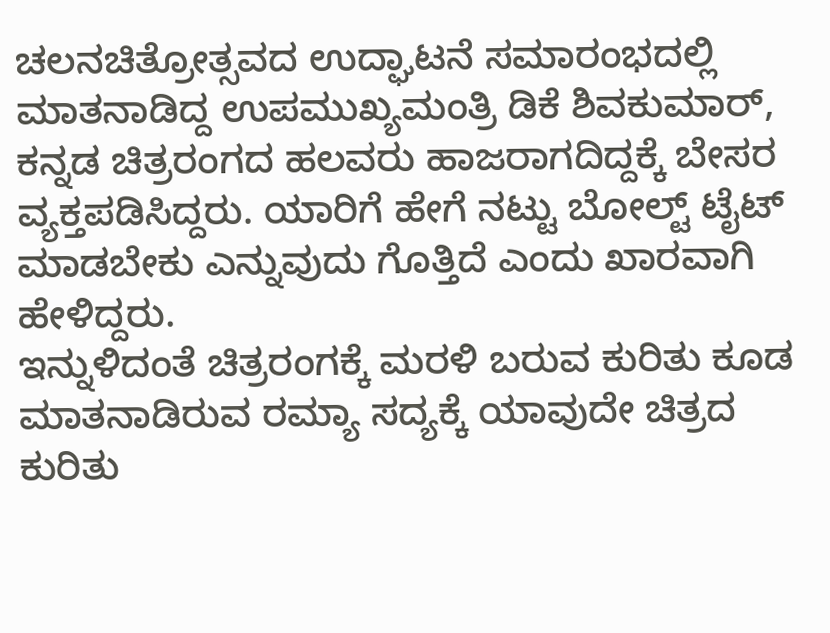ಚಲನಚಿತ್ರೋತ್ಸವದ ಉದ್ಘಾಟನೆ ಸಮಾರಂಭದಲ್ಲಿ ಮಾತನಾಡಿದ್ದ ಉಪಮುಖ್ಯಮಂತ್ರಿ ಡಿಕೆ ಶಿವಕುಮಾರ್, ಕನ್ನಡ ಚಿತ್ರರಂಗದ ಹಲವರು ಹಾಜರಾಗದಿದ್ದಕ್ಕೆ ಬೇಸರ ವ್ಯಕ್ತಪಡಿಸಿದ್ದರು. ಯಾರಿಗೆ ಹೇಗೆ ನಟ್ಟು ಬೋಲ್ಟ್ ಟೈಟ್ ಮಾಡಬೇಕು ಎನ್ನುವುದು ಗೊತ್ತಿದೆ ಎಂದು ಖಾರವಾಗಿ ಹೇಳಿದ್ದರು.
ಇನ್ನುಳಿದಂತೆ ಚಿತ್ರರಂಗಕ್ಕೆ ಮರಳಿ ಬರುವ ಕುರಿತು ಕೂಡ ಮಾತನಾಡಿರುವ ರಮ್ಯಾ ಸದ್ಯಕ್ಕೆ ಯಾವುದೇ ಚಿತ್ರದ ಕುರಿತು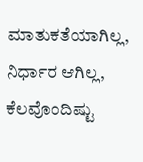ಮಾತುಕತೆಯಾಗಿಲ್ಲ, ನಿರ್ಧಾರ ಆಗಿಲ್ಲ, ಕೆಲವೊಂದಿಷ್ಟು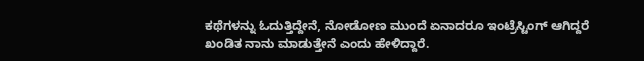ಕಥೆಗಳನ್ನು ಓದುತ್ತಿದ್ದೇನೆ, ನೋಡೋಣ ಮುಂದೆ ಏನಾದರೂ ಇಂಟ್ರೆಸ್ಟಿಂಗ್ ಆಗಿದ್ದರೆ ಖಂಡಿತ ನಾನು ಮಾಡುತ್ತೇನೆ ಎಂದು ಹೇಳಿದ್ದಾರೆ.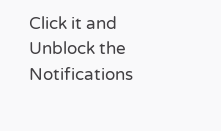Click it and Unblock the Notifications